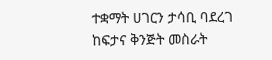ተቋማት ሀገርን ታሳቢ ባደረገ ከፍታና ቅንጅት መስራት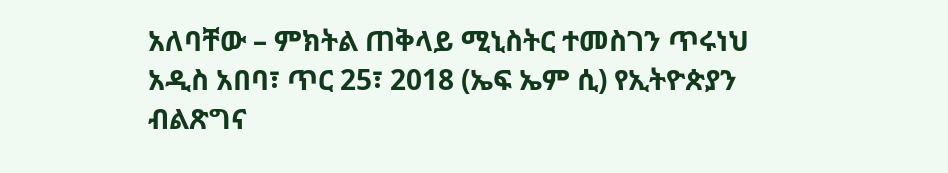አለባቸው – ምክትል ጠቅላይ ሚኒስትር ተመስገን ጥሩነህ
አዲስ አበባ፣ ጥር 25፣ 2018 (ኤፍ ኤም ሲ) የኢትዮጵያን ብልጽግና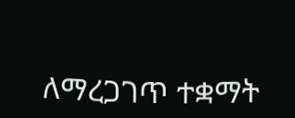ለማረጋገጥ ተቋማት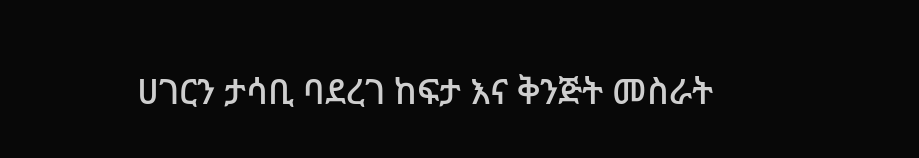ሀገርን ታሳቢ ባደረገ ከፍታ እና ቅንጅት መስራት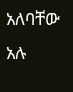አለባቸው አሉ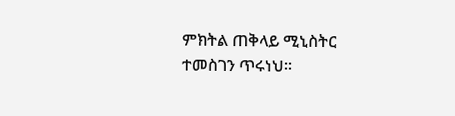ምክትል ጠቅላይ ሚኒስትር ተመስገን ጥሩነህ።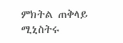ምክትል ጠቅላይ ሚኒስትሩ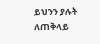ይህንን ያሉት ለጠቅላይ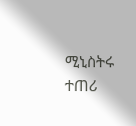ሚኒስትሩ ተጠሪ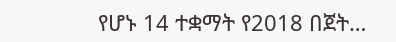የሆኑ 14 ተቋማት የ2018 በጀት…